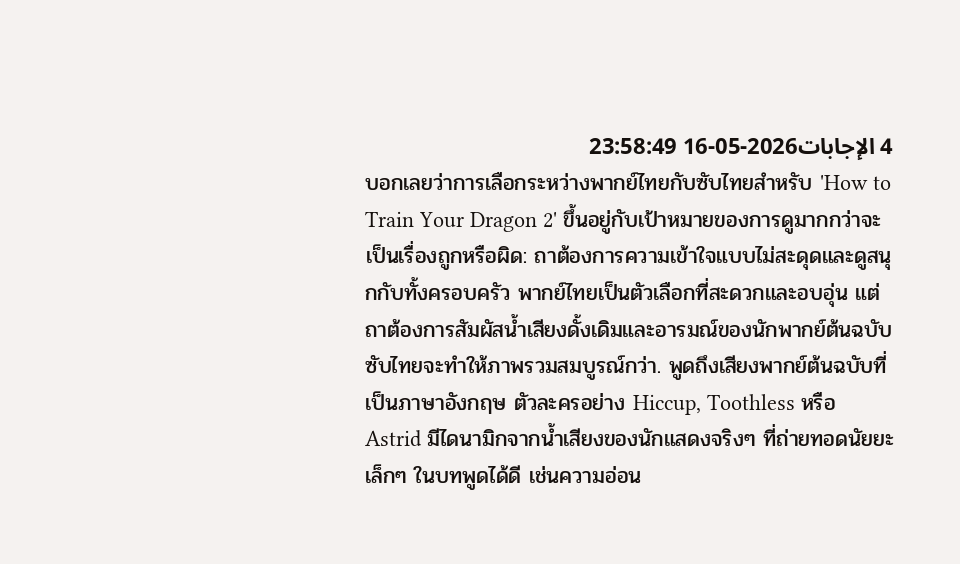4 الإجابات2026-05-16 23:58:49
บอกเลยว่าการเลือกระหว่างพากย์ไทยกับซับไทยสำหรับ 'How to Train Your Dragon 2' ขึ้นอยู่กับเป้าหมายของการดูมากกว่าจะเป็นเรื่องถูกหรือผิด: ถาต้องการความเข้าใจแบบไม่สะดุดและดูสนุกกับทั้งครอบครัว พากย์ไทยเป็นตัวเลือกที่สะดวกและอบอุ่น แต่ถาต้องการสัมผัสน้ำเสียงดั้งเดิมและอารมณ์ของนักพากย์ต้นฉบับ ซับไทยจะทำให้ภาพรวมสมบูรณ์กว่า. พูดถึงเสียงพากย์ต้นฉบับที่เป็นภาษาอังกฤษ ตัวละครอย่าง Hiccup, Toothless หรือ Astrid มีไดนามิกจากน้ำเสียงของนักแสดงจริงๆ ที่ถ่ายทอดนัยยะเล็กๆ ในบทพูดได้ดี เช่นความอ่อน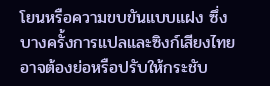โยนหรือความขบขันแบบแฝง ซึ่งบางครั้งการแปลและซิงก์เสียงไทยอาจต้องย่อหรือปรับให้กระชับ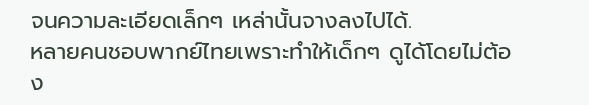จนความละเอียดเล็กๆ เหล่านั้นจางลงไปได้.
หลายคนชอบพากย์ไทยเพราะทำให้เด็กๆ ดูได้โดยไม่ต้อง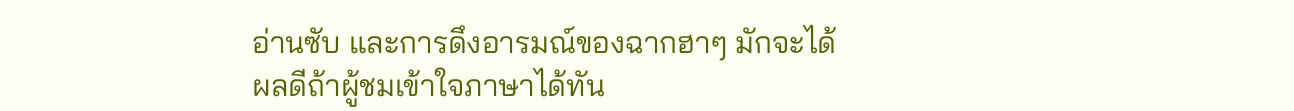อ่านซับ และการดึงอารมณ์ของฉากฮาๆ มักจะได้ผลดีถ้าผู้ชมเข้าใจภาษาได้ทัน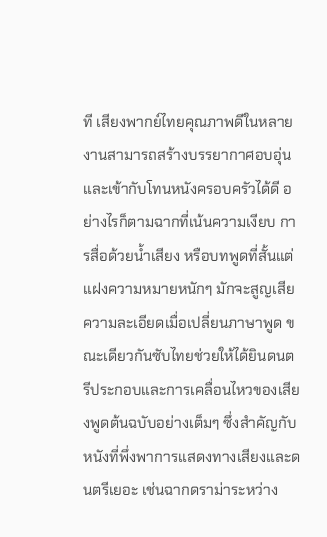ที เสียงพากย์ไทยคุณภาพดีในหลายงานสามารถสร้างบรรยากาศอบอุ่นและเข้ากับโทนหนังครอบครัวได้ดี อย่างไรก็ตามฉากที่เน้นความเงียบ การสื่อด้วยน้ำเสียง หรือบทพูดที่สั้นแต่แฝงความหมายหนักๆ มักจะสูญเสียความละเอียดเมื่อเปลี่ยนภาษาพูด ขณะเดียวกันซับไทยช่วยให้ได้ยินดนตรีประกอบและการเคลื่อนไหวของเสียงพูดต้นฉบับอย่างเต็มๆ ซึ่งสำคัญกับหนังที่พึ่งพาการแสดงทางเสียงและดนตรีเยอะ เช่นฉากดราม่าระหว่าง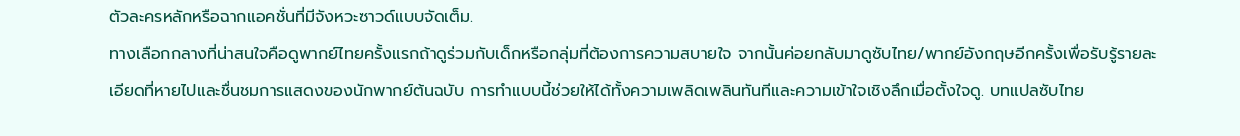ตัวละครหลักหรือฉากแอคชั่นที่มีจังหวะซาวด์แบบจัดเต็ม.
ทางเลือกกลางที่น่าสนใจคือดูพากย์ไทยครั้งแรกถ้าดูร่วมกับเด็กหรือกลุ่มที่ต้องการความสบายใจ จากนั้นค่อยกลับมาดูซับไทย/พากย์อังกฤษอีกครั้งเพื่อรับรู้รายละเอียดที่หายไปและชื่นชมการแสดงของนักพากย์ต้นฉบับ การทำแบบนี้ช่วยให้ได้ทั้งความเพลิดเพลินทันทีและความเข้าใจเชิงลึกเมื่อตั้งใจดู. บทแปลซับไทย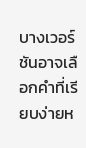บางเวอร์ชันอาจเลือกคำที่เรียบง่ายห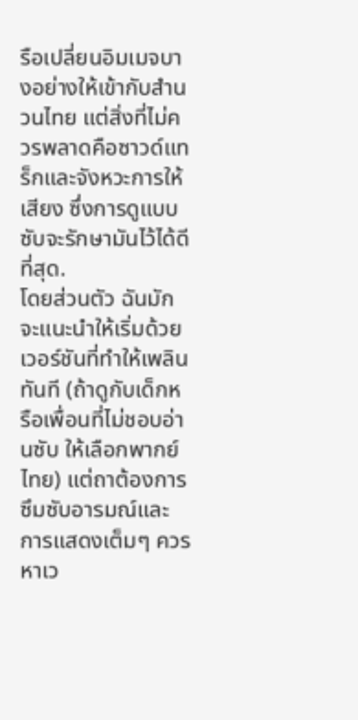รือเปลี่ยนอิมเมจบางอย่างให้เข้ากับสำนวนไทย แต่สิ่งที่ไม่ควรพลาดคือซาวด์แทร็กและจังหวะการให้เสียง ซึ่งการดูแบบซับจะรักษามันไว้ได้ดีที่สุด.
โดยส่วนตัว ฉันมักจะแนะนำให้เริ่มด้วยเวอร์ชันที่ทำให้เพลินทันที (ถ้าดูกับเด็กหรือเพื่อนที่ไม่ชอบอ่านซับ ให้เลือกพากย์ไทย) แต่ถาต้องการซึมซับอารมณ์และการแสดงเต็มๆ ควรหาเว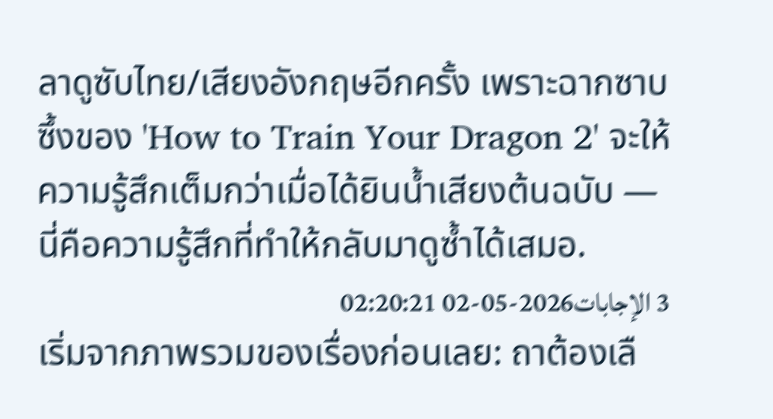ลาดูซับไทย/เสียงอังกฤษอีกครั้ง เพราะฉากซาบซึ้งของ 'How to Train Your Dragon 2' จะให้ความรู้สึกเต็มกว่าเมื่อได้ยินน้ำเสียงต้นฉบับ — นี่คือความรู้สึกที่ทำให้กลับมาดูซ้ำได้เสมอ.
3 الإجابات2026-05-02 02:20:21
เริ่มจากภาพรวมของเรื่องก่อนเลย: ถาต้องเลื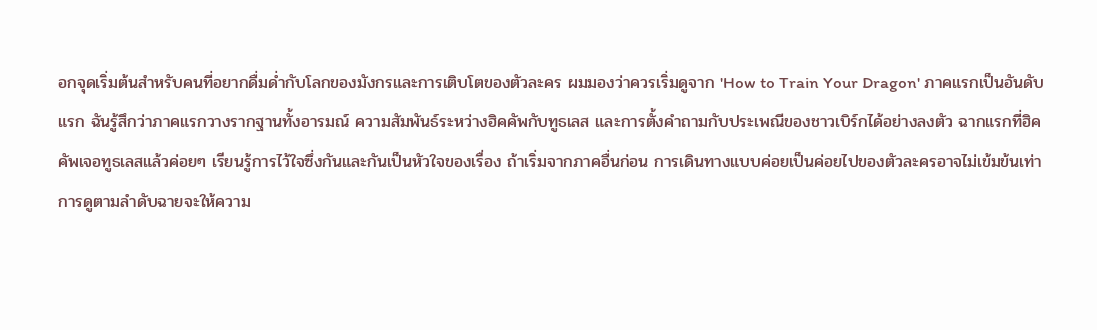อกจุดเริ่มต้นสำหรับคนที่อยากดื่มด่ำกับโลกของมังกรและการเติบโตของตัวละคร ผมมองว่าควรเริ่มดูจาก 'How to Train Your Dragon' ภาคแรกเป็นอันดับแรก ฉันรู้สึกว่าภาคแรกวางรากฐานทั้งอารมณ์ ความสัมพันธ์ระหว่างฮิคคัพกับทูธเลส และการตั้งคำถามกับประเพณีของชาวเบิร์กได้อย่างลงตัว ฉากแรกที่ฮิคคัพเจอทูธเลสแล้วค่อยๆ เรียนรู้การไว้ใจซึ่งกันและกันเป็นหัวใจของเรื่อง ถ้าเริ่มจากภาคอื่นก่อน การเดินทางแบบค่อยเป็นค่อยไปของตัวละครอาจไม่เข้มข้นเท่า
การดูตามลำดับฉายจะให้ความ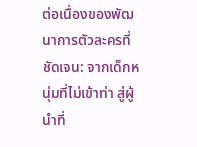ต่อเนื่องของพัฒนาการตัวละครที่ชัดเจน: จากเด็กหนุ่มที่ไม่เข้าท่า สู่ผู้นำที่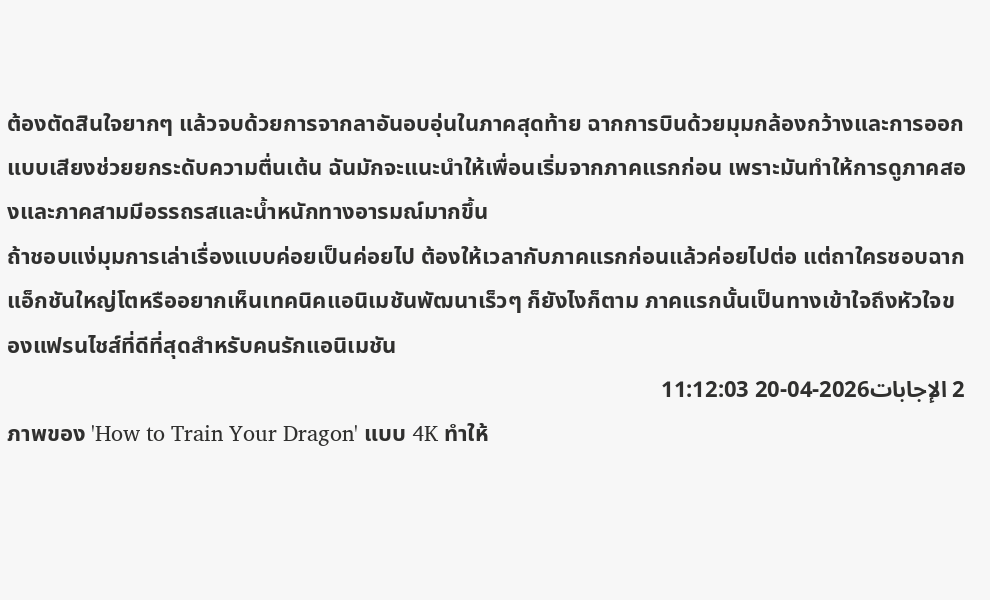ต้องตัดสินใจยากๆ แล้วจบด้วยการจากลาอันอบอุ่นในภาคสุดท้าย ฉากการบินด้วยมุมกล้องกว้างและการออกแบบเสียงช่วยยกระดับความตื่นเต้น ฉันมักจะแนะนำให้เพื่อนเริ่มจากภาคแรกก่อน เพราะมันทำให้การดูภาคสองและภาคสามมีอรรถรสและน้ำหนักทางอารมณ์มากขึ้น
ถ้าชอบแง่มุมการเล่าเรื่องแบบค่อยเป็นค่อยไป ต้องให้เวลากับภาคแรกก่อนแล้วค่อยไปต่อ แต่ถาใครชอบฉากแอ็กชันใหญ่โตหรืออยากเห็นเทคนิคแอนิเมชันพัฒนาเร็วๆ ก็ยังไงก็ตาม ภาคแรกนั้นเป็นทางเข้าใจถึงหัวใจของแฟรนไชส์ที่ดีที่สุดสำหรับคนรักแอนิเมชัน
2 الإجابات2026-04-20 11:12:03
ภาพของ 'How to Train Your Dragon' แบบ 4K ทำให้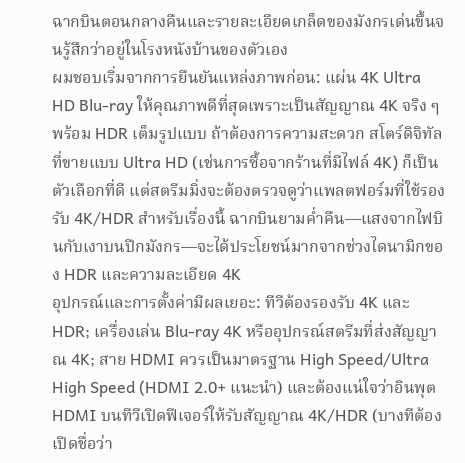ฉากบินตอนกลางคืนและรายละเอียดเกล็ดของมังกรเด่นขึ้นจนรู้สึกว่าอยู่ในโรงหนังบ้านของตัวเอง
ผมชอบเริ่มจากการยืนยันแหล่งภาพก่อน: แผ่น 4K Ultra HD Blu-ray ให้คุณภาพดีที่สุดเพราะเป็นสัญญาณ 4K จริง ๆ พร้อม HDR เต็มรูปแบบ ถ้าต้องการความสะดวก สโตร์ดิจิทัลที่ขายแบบ Ultra HD (เช่นการซื้อจากร้านที่มีไฟล์ 4K) ก็เป็นตัวเลือกที่ดี แต่สตรีมมิ่งจะต้องตรวจดูว่าแพลตฟอร์มที่ใช้รองรับ 4K/HDR สำหรับเรื่องนี้ ฉากบินยามค่ำคืน—แสงจากไฟบินกับเงาบนปีกมังกร—จะได้ประโยชน์มากจากช่วงไดนามิกของ HDR และความละเอียด 4K
อุปกรณ์และการตั้งค่ามีผลเยอะ: ทีวีต้องรองรับ 4K และ HDR; เครื่องเล่น Blu-ray 4K หรืออุปกรณ์สตรีมที่ส่งสัญญาณ 4K; สาย HDMI ควรเป็นมาตรฐาน High Speed/Ultra High Speed (HDMI 2.0+ แนะนำ) และต้องแน่ใจว่าอินพุต HDMI บนทีวีเปิดฟีเจอร์ให้รับสัญญาณ 4K/HDR (บางทีต้องเปิดชื่อว่า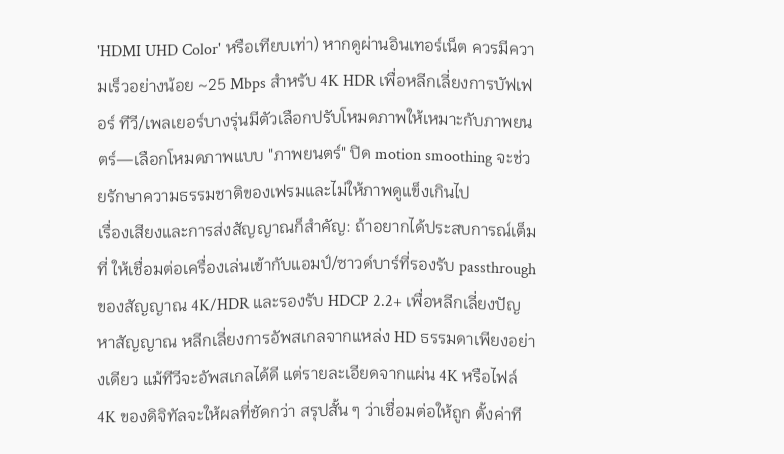'HDMI UHD Color' หรือเทียบเท่า) หากดูผ่านอินเทอร์เน็ต ควรมีความเร็วอย่างน้อย ~25 Mbps สำหรับ 4K HDR เพื่อหลีกเลี่ยงการบัฟเฟอร์ ทีวี/เพลเยอร์บางรุ่นมีตัวเลือกปรับโหมดภาพให้เหมาะกับภาพยนตร์—เลือกโหมดภาพแบบ "ภาพยนตร์" ปิด motion smoothing จะช่วยรักษาความธรรมชาติของเฟรมและไม่ให้ภาพดูแข็งเกินไป
เรื่องเสียงและการส่งสัญญาณก็สำคัญ: ถ้าอยากได้ประสบการณ์เต็มที่ ให้เชื่อมต่อเครื่องเล่นเข้ากับแอมป์/ซาวด์บาร์ที่รองรับ passthrough ของสัญญาณ 4K/HDR และรองรับ HDCP 2.2+ เพื่อหลีกเลี่ยงปัญหาสัญญาณ หลีกเลี่ยงการอัพสเกลจากแหล่ง HD ธรรมดาเพียงอย่างเดียว แม้ทีวีจะอัพสเกลได้ดี แต่รายละเอียดจากแผ่น 4K หรือไฟล์ 4K ของดิจิทัลจะให้ผลที่ชัดกว่า สรุปสั้น ๆ ว่าเชื่อมต่อให้ถูก ตั้งค่าที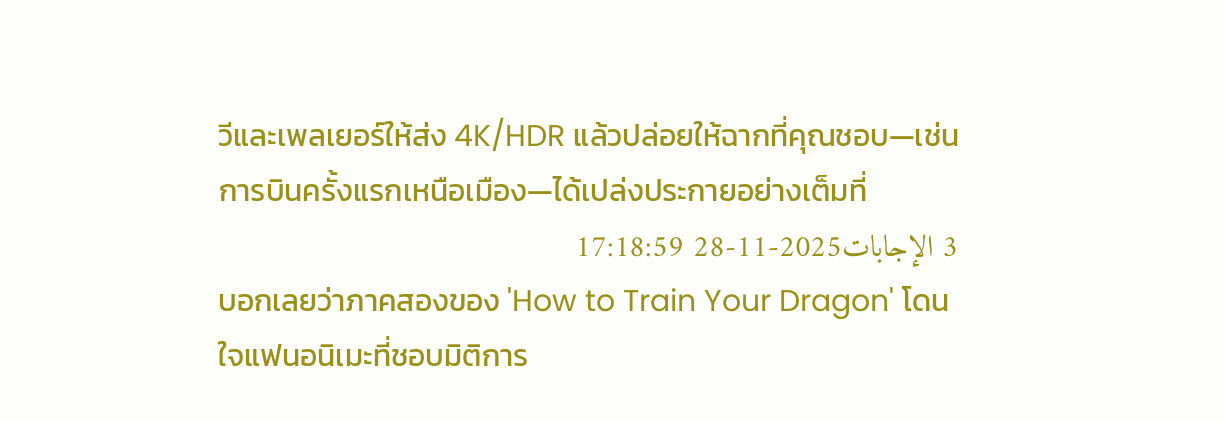วีและเพลเยอร์ให้ส่ง 4K/HDR แล้วปล่อยให้ฉากที่คุณชอบ—เช่นการบินครั้งแรกเหนือเมือง—ได้เปล่งประกายอย่างเต็มที่
3 الإجابات2025-11-28 17:18:59
บอกเลยว่าภาคสองของ 'How to Train Your Dragon' โดนใจแฟนอนิเมะที่ชอบมิติการ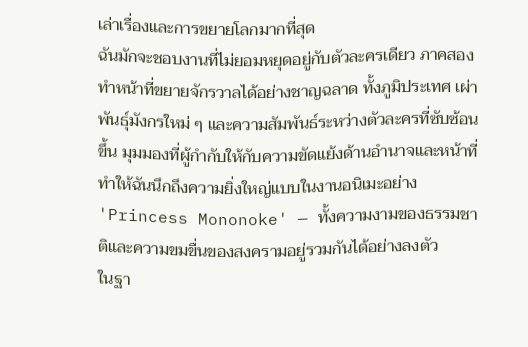เล่าเรื่องและการขยายโลกมากที่สุด
ฉันมักจะชอบงานที่ไม่ยอมหยุดอยู่กับตัวละครเดียว ภาคสองทำหน้าที่ขยายจักรวาลได้อย่างชาญฉลาด ทั้งภูมิประเทศ เผ่าพันธุ์มังกรใหม่ ๆ และความสัมพันธ์ระหว่างตัวละครที่ซับซ้อนขึ้น มุมมองที่ผู้กำกับให้กับความขัดแย้งด้านอำนาจและหน้าที่ทำให้ฉันนึกถึงความยิ่งใหญ่แบบในงานอนิเมะอย่าง 'Princess Mononoke' — ทั้งความงามของธรรมชาติและความขมขื่นของสงครามอยู่รวมกันได้อย่างลงตัว
ในฐา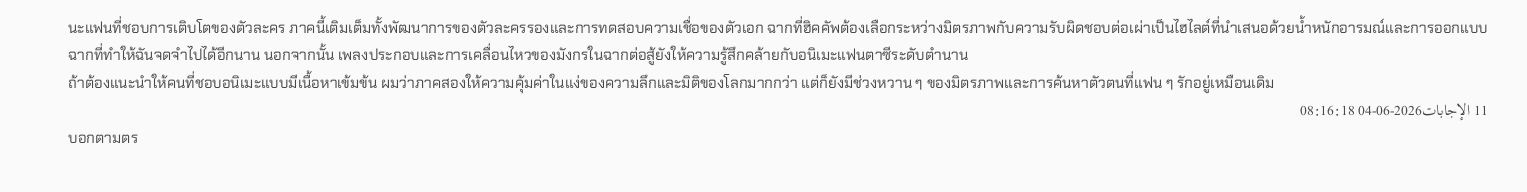นะแฟนที่ชอบการเติบโตของตัวละคร ภาคนี้เติมเต็มทั้งพัฒนาการของตัวละครรองและการทดสอบความเชื่อของตัวเอก ฉากที่ฮิคคัพต้องเลือกระหว่างมิตรภาพกับความรับผิดชอบต่อเผ่าเป็นไฮไลต์ที่นำเสนอด้วยน้ำหนักอารมณ์และการออกแบบฉากที่ทำให้ฉันจดจำไปได้อีกนาน นอกจากนั้น เพลงประกอบและการเคลื่อนไหวของมังกรในฉากต่อสู้ยังให้ความรู้สึกคล้ายกับอนิเมะแฟนตาซีระดับตำนาน
ถ้าต้องแนะนำให้คนที่ชอบอนิเมะแบบมีเนื้อหาเข้มข้น ผมว่าภาคสองให้ความคุ้มค่าในแง่ของความลึกและมิติของโลกมากกว่า แต่ก็ยังมีช่วงหวาน ๆ ของมิตรภาพและการค้นหาตัวตนที่แฟน ๆ รักอยู่เหมือนเดิม
11 الإجابات2026-06-04 08:16:18
บอกตามตร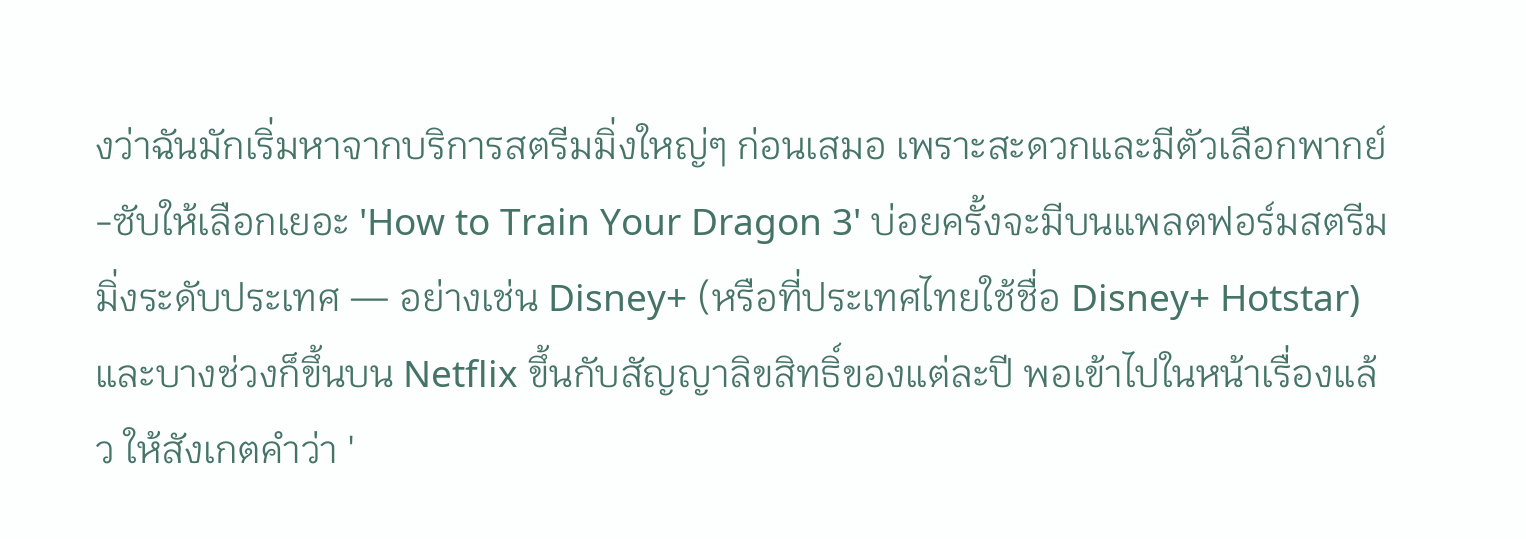งว่าฉันมักเริ่มหาจากบริการสตรีมมิ่งใหญ่ๆ ก่อนเสมอ เพราะสะดวกและมีตัวเลือกพากย์-ซับให้เลือกเยอะ 'How to Train Your Dragon 3' บ่อยครั้งจะมีบนแพลตฟอร์มสตรีมมิ่งระดับประเทศ — อย่างเช่น Disney+ (หรือที่ประเทศไทยใช้ชื่อ Disney+ Hotstar) และบางช่วงก็ขึ้นบน Netflix ขึ้นกับสัญญาลิขสิทธิ์ของแต่ละปี พอเข้าไปในหน้าเรื่องแล้ว ให้สังเกตคำว่า '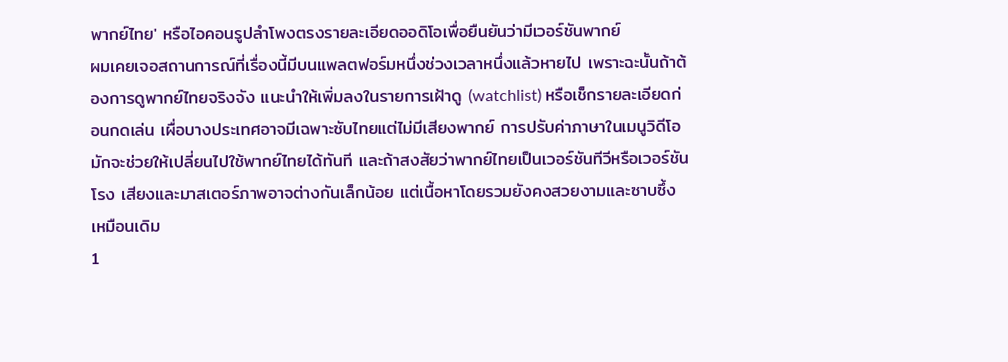พากย์ไทย' หรือไอคอนรูปลำโพงตรงรายละเอียดออดิโอเพื่อยืนยันว่ามีเวอร์ชันพากย์
ผมเคยเจอสถานการณ์ที่เรื่องนี้มีบนแพลตฟอร์มหนึ่งช่วงเวลาหนึ่งแล้วหายไป เพราะฉะนั้นถ้าต้องการดูพากย์ไทยจริงจัง แนะนำให้เพิ่มลงในรายการเฝ้าดู (watchlist) หรือเช็กรายละเอียดก่อนกดเล่น เผื่อบางประเทศอาจมีเฉพาะซับไทยแต่ไม่มีเสียงพากย์ การปรับค่าภาษาในเมนูวิดีโอมักจะช่วยให้เปลี่ยนไปใช้พากย์ไทยได้ทันที และถ้าสงสัยว่าพากย์ไทยเป็นเวอร์ชันทีวีหรือเวอร์ชันโรง เสียงและมาสเตอร์ภาพอาจต่างกันเล็กน้อย แต่เนื้อหาโดยรวมยังคงสวยงามและซาบซึ้งเหมือนเดิม
1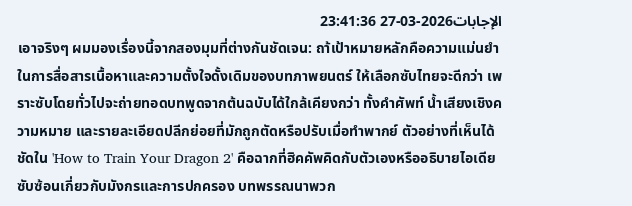الإجابات2026-03-27 23:41:36
เอาจริงๆ ผมมองเรื่องนี้จากสองมุมที่ต่างกันชัดเจน: ถา้เป้าหมายหลักคือความแม่นยำในการสื่อสารเนื้อหาและความตั้งใจดั้งเดิมของบทภาพยนตร์ ให้เลือกซับไทยจะดีกว่า เพราะซับโดยทั่วไปจะถ่ายทอดบทพูดจากต้นฉบับได้ใกล้เคียงกว่า ทั้งคำศัพท์ น้ำเสียงเชิงความหมาย และรายละเอียดปลีกย่อยที่มักถูกตัดหรือปรับเมื่อทำพากย์ ตัวอย่างที่เห็นได้ชัดใน 'How to Train Your Dragon 2' คือฉากที่ฮิคคัพคิดกับตัวเองหรืออธิบายไอเดียซับซ้อนเกี่ยวกับมังกรและการปกครอง บทพรรณนาพวก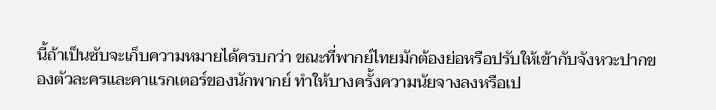นี้ถ้าเป็นซับจะเก็บความหมายได้ครบกว่า ขณะที่พากย์ไทยมักต้องย่อหรือปรับให้เข้ากับจังหวะปากของตัวละครและคาแรกเตอร์ของนักพากย์ ทำให้บางครั้งความนัยจางลงหรือเป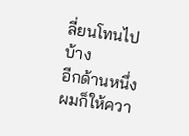ลี่ยนโทนไปบ้าง
อีกด้านหนึ่ง ผมก็ให้ควา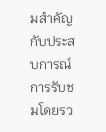มสำคัญกับประสบการณ์การรับชมโดยรว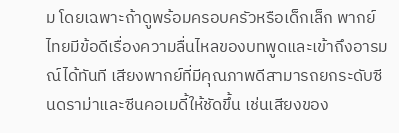ม โดยเฉพาะถ้าดูพร้อมครอบครัวหรือเด็กเล็ก พากย์ไทยมีข้อดีเรื่องความลื่นไหลของบทพูดและเข้าถึงอารมณ์ได้ทันที เสียงพากย์ที่มีคุณภาพดีสามารถยกระดับซีนดราม่าและซีนคอเมดี้ให้ชัดขึ้น เช่นเสียงของ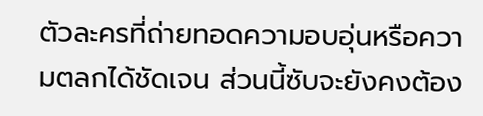ตัวละครที่ถ่ายทอดความอบอุ่นหรือความตลกได้ชัดเจน ส่วนนี้ซับจะยังคงต้อง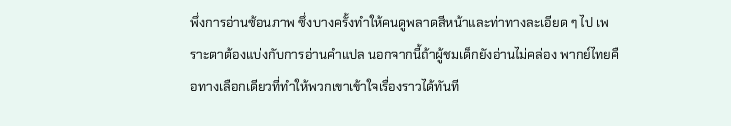พึ่งการอ่านซ้อนภาพ ซึ่งบางครั้งทำให้คนดูพลาดสีหน้าและท่าทางละเอียด ๆ ไป เพราะตาต้องแบ่งกับการอ่านคำแปล นอกจากนี้ถ้าผู้ชมเด็กยังอ่านไม่คล่อง พากย์ไทยคือทางเลือกเดียวที่ทำให้พวกเขาเข้าใจเรื่องราวได้ทันที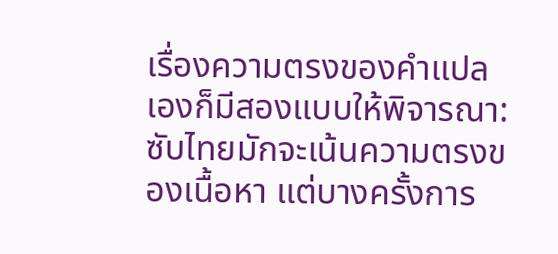เรื่องความตรงของคำแปลเองก็มีสองแบบให้พิจารณา: ซับไทยมักจะเน้นความตรงของเนื้อหา แต่บางครั้งการ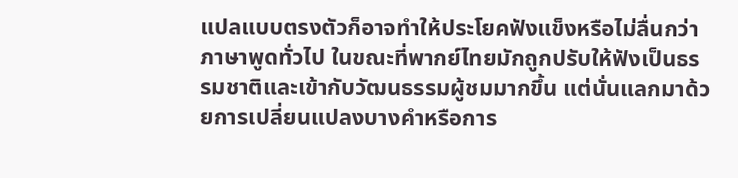แปลแบบตรงตัวก็อาจทำให้ประโยคฟังแข็งหรือไม่ลื่นกว่าภาษาพูดทั่วไป ในขณะที่พากย์ไทยมักถูกปรับให้ฟังเป็นธรรมชาติและเข้ากับวัฒนธรรมผู้ชมมากขึ้น แต่นั่นแลกมาด้วยการเปลี่ยนแปลงบางคำหรือการ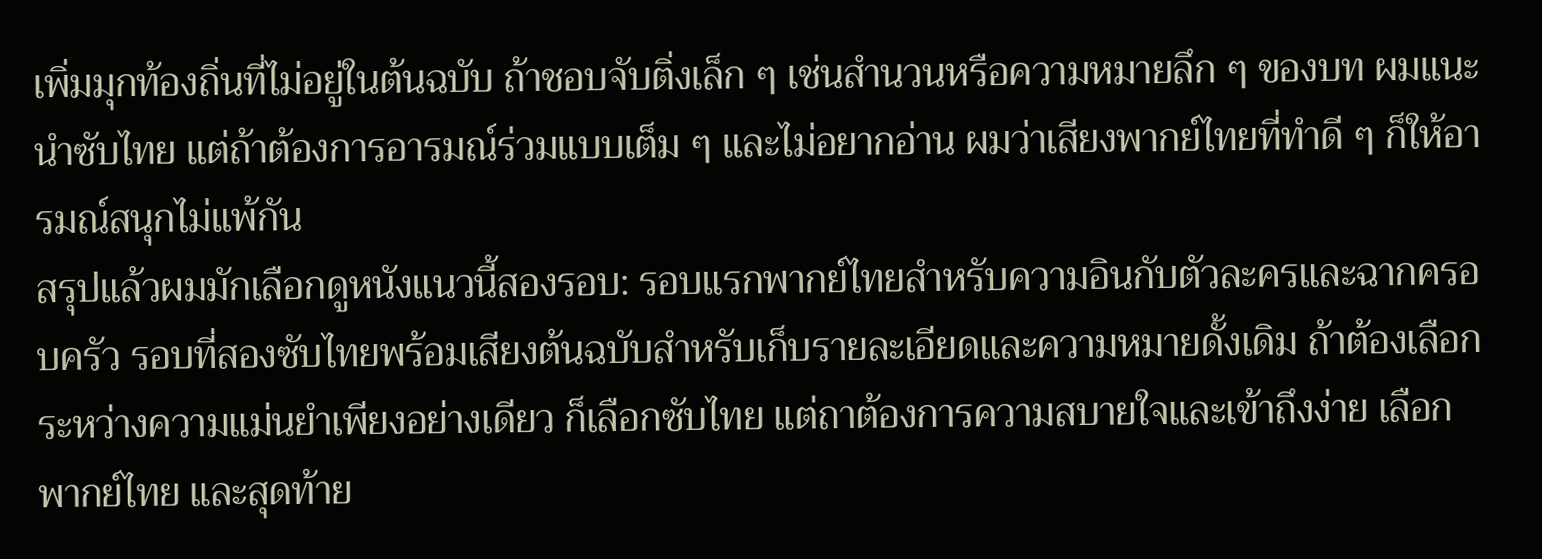เพิ่มมุกท้องถิ่นที่ไม่อยู่ในต้นฉบับ ถ้าชอบจับติ่งเล็ก ๆ เช่นสำนวนหรือความหมายลึก ๆ ของบท ผมแนะนำซับไทย แต่ถ้าต้องการอารมณ์ร่วมแบบเต็ม ๆ และไม่อยากอ่าน ผมว่าเสียงพากย์ไทยที่ทำดี ๆ ก็ให้อารมณ์สนุกไม่แพ้กัน
สรุปแล้วผมมักเลือกดูหนังแนวนี้สองรอบ: รอบแรกพากย์ไทยสำหรับความอินกับตัวละครและฉากครอบครัว รอบที่สองซับไทยพร้อมเสียงต้นฉบับสำหรับเก็บรายละเอียดและความหมายดั้งเดิม ถ้าต้องเลือกระหว่างความแม่นยำเพียงอย่างเดียว ก็เลือกซับไทย แต่ถาต้องการความสบายใจและเข้าถึงง่าย เลือกพากย์ไทย และสุดท้าย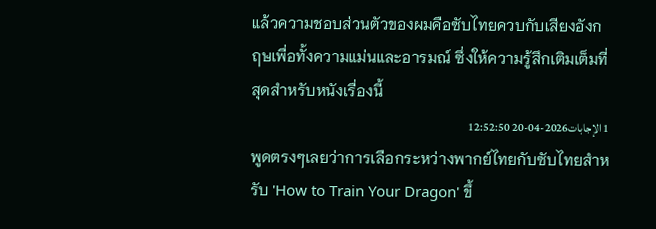แล้วความชอบส่วนตัวของผมคือซับไทยควบกับเสียงอังกฤษเพื่อทั้งความแม่นและอารมณ์ ซึ่งให้ความรู้สึกเติมเต็มที่สุดสำหรับหนังเรื่องนี้
1 الإجابات2026-04-20 12:52:50
พูดตรงๆเลยว่าการเลือกระหว่างพากย์ไทยกับซับไทยสำหรับ 'How to Train Your Dragon' ขึ้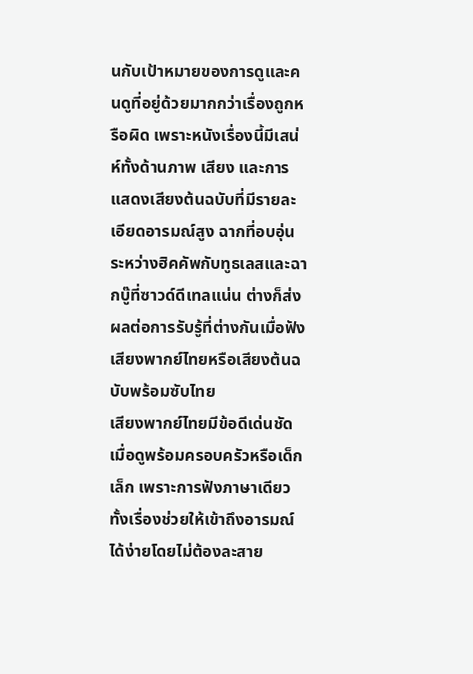นกับเป้าหมายของการดูและคนดูที่อยู่ด้วยมากกว่าเรื่องถูกหรือผิด เพราะหนังเรื่องนี้มีเสน่ห์ทั้งด้านภาพ เสียง และการแสดงเสียงต้นฉบับที่มีรายละเอียดอารมณ์สูง ฉากที่อบอุ่นระหว่างฮิคคัพกับทูธเลสและฉากบู๊ที่ซาวด์ดีเทลแน่น ต่างก็ส่งผลต่อการรับรู้ที่ต่างกันเมื่อฟังเสียงพากย์ไทยหรือเสียงต้นฉบับพร้อมซับไทย
เสียงพากย์ไทยมีข้อดีเด่นชัดเมื่อดูพร้อมครอบครัวหรือเด็กเล็ก เพราะการฟังภาษาเดียวทั้งเรื่องช่วยให้เข้าถึงอารมณ์ได้ง่ายโดยไม่ต้องละสาย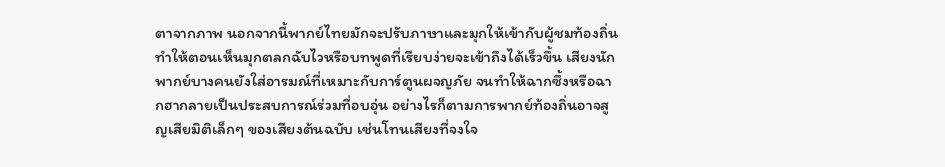ตาจากภาพ นอกจากนี้พากย์ไทยมักจะปรับภาษาและมุกให้เข้ากับผู้ชมท้องถิ่น ทำให้ตอนเห็นมุกตลกฉับไวหรือบทพูดที่เรียบง่ายจะเข้าถึงได้เร็วขึ้น เสียงนักพากย์บางคนยังใส่อารมณ์ที่เหมาะกับการ์ตูนผจญภัย จนทำให้ฉากซึ้งหรือฉากฮากลายเป็นประสบการณ์ร่วมที่อบอุ่น อย่างไรก็ตามการพากย์ท้องถิ่นอาจสูญเสียมิติเล็กๆ ของเสียงต้นฉบับ เช่นโทนเสียงที่จงใจ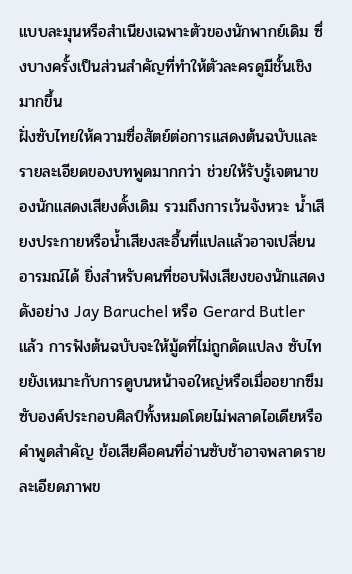แบบละมุนหรือสำเนียงเฉพาะตัวของนักพากย์เดิม ซึ่งบางครั้งเป็นส่วนสำคัญที่ทำให้ตัวละครดูมีชั้นเชิงมากขึ้น
ฝั่งซับไทยให้ความซื่อสัตย์ต่อการแสดงต้นฉบับและรายละเอียดของบทพูดมากกว่า ช่วยให้รับรู้เจตนาของนักแสดงเสียงดั้งเดิม รวมถึงการเว้นจังหวะ น้ำเสียงประกายหรือน้ำเสียงสะอื้นที่แปลแล้วอาจเปลี่ยนอารมณ์ได้ ยิ่งสำหรับคนที่ชอบฟังเสียงของนักแสดงดังอย่าง Jay Baruchel หรือ Gerard Butler แล้ว การฟังต้นฉบับจะให้มู้ดที่ไม่ถูกดัดแปลง ซับไทยยังเหมาะกับการดูบนหน้าจอใหญ่หรือเมื่ออยากซึมซับองค์ประกอบศิลป์ทั้งหมดโดยไม่พลาดไอเดียหรือคำพูดสำคัญ ข้อเสียคือคนที่อ่านซับช้าอาจพลาดรายละเอียดภาพข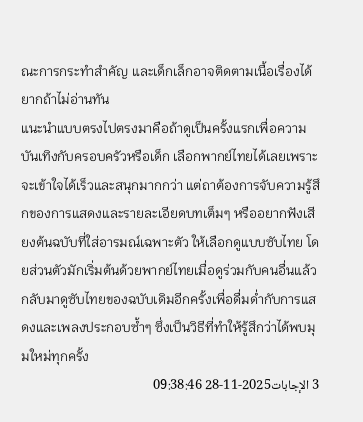ณะการกระทำสำคัญ และเด็กเล็กอาจติดตามเนื้อเรื่องได้ยากถ้าไม่อ่านทัน
แนะนำแบบตรงไปตรงมาคือถ้าดูเป็นครั้งแรกเพื่อความบันเทิงกับครอบครัวหรือเด็ก เลือกพากย์ไทยได้เลยเพราะจะเข้าใจได้เร็วและสนุกมากกว่า แต่ถาต้องการจับความรู้สึกของการแสดงและรายละเอียดบทเต็มๆ หรืออยากฟังเสียงต้นฉบับที่ใส่อารมณ์เฉพาะตัว ให้เลือกดูแบบซับไทย โดยส่วนตัวมักเริ่มต้นด้วยพากย์ไทยเมื่อดูร่วมกับคนอื่นแล้วกลับมาดูซับไทยของฉบับเดิมอีกครั้งเพื่อดื่มด่ำกับการแสดงและเพลงประกอบซ้ำๆ ซึ่งเป็นวิธีที่ทำให้รู้สึกว่าได้พบมุมใหม่ทุกครั้ง
3 الإجابات2025-11-28 09:38:46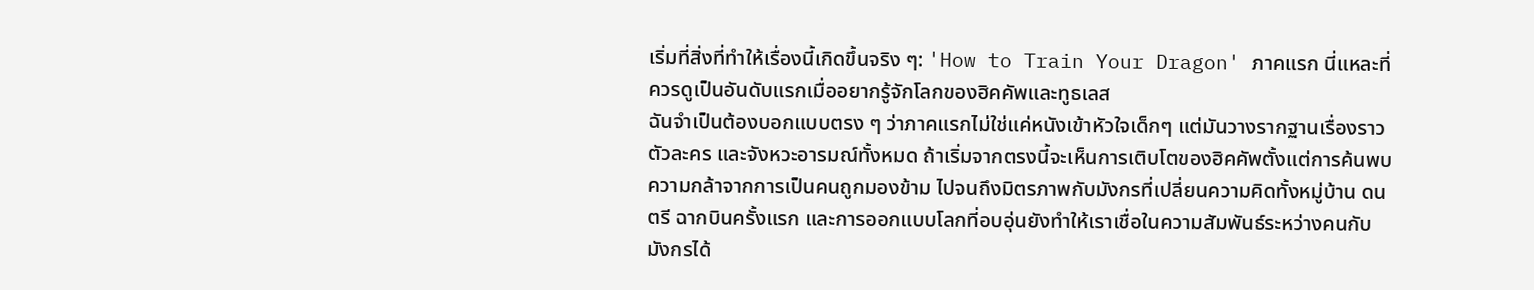เริ่มที่สิ่งที่ทำให้เรื่องนี้เกิดขึ้นจริง ๆ: 'How to Train Your Dragon' ภาคแรก นี่แหละที่ควรดูเป็นอันดับแรกเมื่ออยากรู้จักโลกของฮิคคัพและทูธเลส
ฉันจำเป็นต้องบอกแบบตรง ๆ ว่าภาคแรกไม่ใช่แค่หนังเข้าหัวใจเด็กๆ แต่มันวางรากฐานเรื่องราว ตัวละคร และจังหวะอารมณ์ทั้งหมด ถ้าเริ่มจากตรงนี้จะเห็นการเติบโตของฮิคคัพตั้งแต่การค้นพบความกล้าจากการเป็นคนถูกมองข้าม ไปจนถึงมิตรภาพกับมังกรที่เปลี่ยนความคิดทั้งหมู่บ้าน ดนตรี ฉากบินครั้งแรก และการออกแบบโลกที่อบอุ่นยังทำให้เราเชื่อในความสัมพันธ์ระหว่างคนกับมังกรได้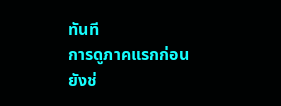ทันที
การดูภาคแรกก่อนยังช่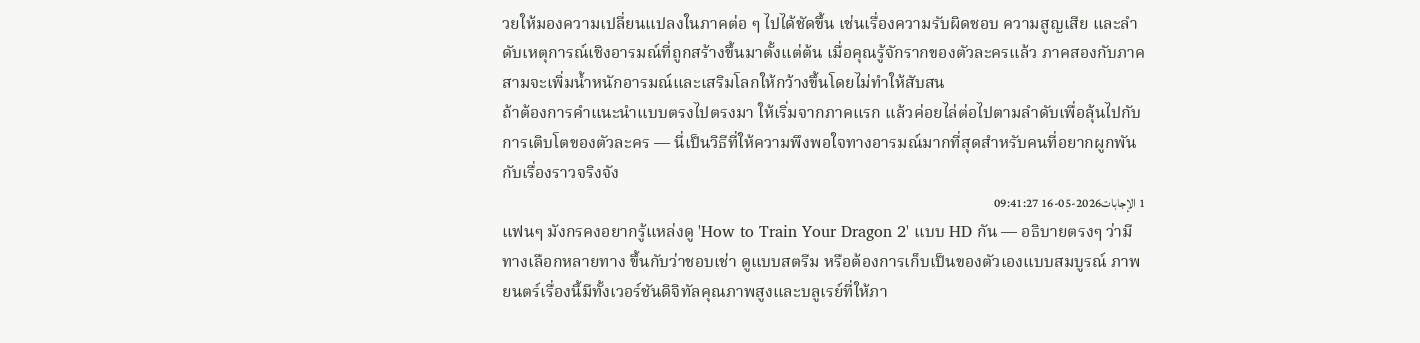วยให้มองความเปลี่ยนแปลงในภาคต่อ ๆ ไปได้ชัดขึ้น เช่นเรื่องความรับผิดชอบ ความสูญเสีย และลำดับเหตุการณ์เชิงอารมณ์ที่ถูกสร้างขึ้นมาตั้งแต่ต้น เมื่อคุณรู้จักรากของตัวละครแล้ว ภาคสองกับภาคสามจะเพิ่มน้ำหนักอารมณ์และเสริมโลกให้กว้างขึ้นโดยไม่ทำให้สับสน
ถ้าต้องการคำแนะนำแบบตรงไปตรงมา ให้เริ่มจากภาคแรก แล้วค่อยไล่ต่อไปตามลำดับเพื่อลุ้นไปกับการเติบโตของตัวละคร — นี่เป็นวิธีที่ให้ความพึงพอใจทางอารมณ์มากที่สุดสำหรับคนที่อยากผูกพันกับเรื่องราวจริงจัง
1 الإجابات2026-05-16 09:41:27
แฟนๆ มังกรคงอยากรู้แหล่งดู 'How to Train Your Dragon 2' แบบ HD กัน — อธิบายตรงๆ ว่ามีทางเลือกหลายทาง ขึ้นกับว่าชอบเช่า ดูแบบสตรีม หรือต้องการเก็บเป็นของตัวเองแบบสมบูรณ์ ภาพยนตร์เรื่องนี้มีทั้งเวอร์ชันดิจิทัลคุณภาพสูงและบลูเรย์ที่ให้ภา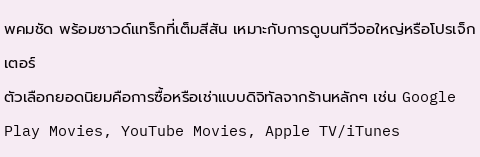พคมชัด พร้อมซาวด์แทร็กที่เต็มสีสัน เหมาะกับการดูบนทีวีจอใหญ่หรือโปรเจ็กเตอร์
ตัวเลือกยอดนิยมคือการซื้อหรือเช่าแบบดิจิทัลจากร้านหลักๆ เช่น Google Play Movies, YouTube Movies, Apple TV/iTunes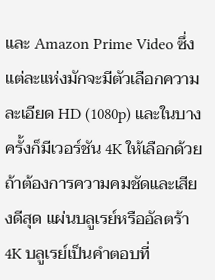และ Amazon Prime Video ซึ่งแต่ละแห่งมักจะมีตัวเลือกความละเอียด HD (1080p) และในบางครั้งก็มีเวอร์ชัน 4K ให้เลือกด้วย ถ้าต้องการความคมชัดและเสียงดีสุด แผ่นบลูเรย์หรืออัลตร้า 4K บลูเรย์เป็นคำตอบที่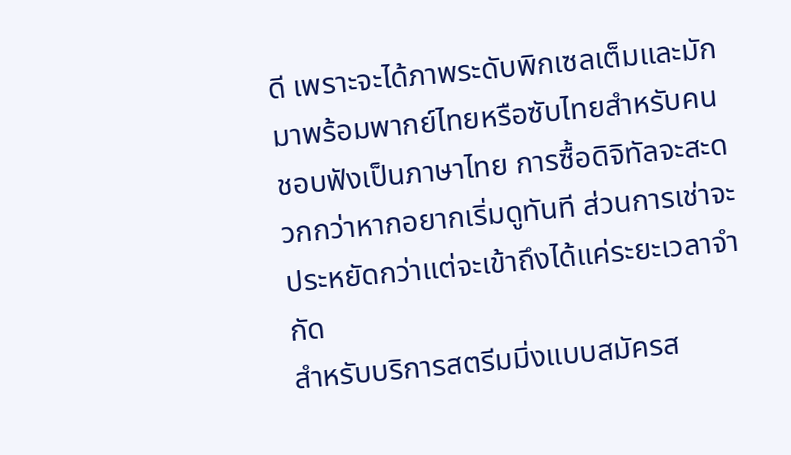ดี เพราะจะได้ภาพระดับพิกเซลเต็มและมักมาพร้อมพากย์ไทยหรือซับไทยสำหรับคนชอบฟังเป็นภาษาไทย การซื้อดิจิทัลจะสะดวกกว่าหากอยากเริ่มดูทันที ส่วนการเช่าจะประหยัดกว่าแต่จะเข้าถึงได้แค่ระยะเวลาจำกัด
สำหรับบริการสตรีมมิ่งแบบสมัครส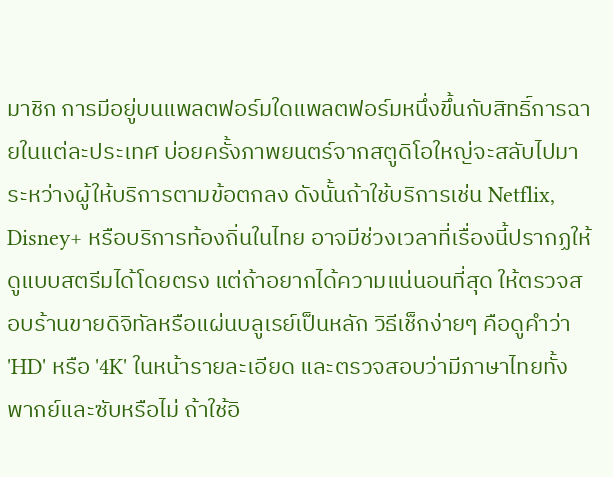มาชิก การมีอยู่บนแพลตฟอร์มใดแพลตฟอร์มหนึ่งขึ้นกับสิทธิ์การฉายในแต่ละประเทศ บ่อยครั้งภาพยนตร์จากสตูดิโอใหญ่จะสลับไปมาระหว่างผู้ให้บริการตามข้อตกลง ดังนั้นถ้าใช้บริการเช่น Netflix, Disney+ หรือบริการท้องถิ่นในไทย อาจมีช่วงเวลาที่เรื่องนี้ปรากฏให้ดูแบบสตรีมได้โดยตรง แต่ถ้าอยากได้ความแน่นอนที่สุด ให้ตรวจสอบร้านขายดิจิทัลหรือแผ่นบลูเรย์เป็นหลัก วิธีเช็กง่ายๆ คือดูคำว่า 'HD' หรือ '4K' ในหน้ารายละเอียด และตรวจสอบว่ามีภาษาไทยทั้งพากย์และซับหรือไม่ ถ้าใช้อิ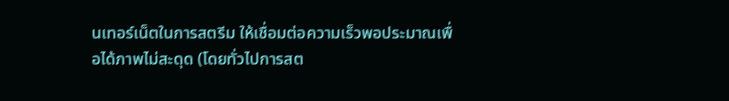นเทอร์เน็ตในการสตรีม ให้เชื่อมต่อความเร็วพอประมาณเพื่อได้ภาพไม่สะดุด (โดยทั่วไปการสต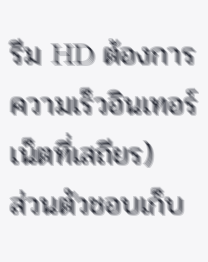รีม HD ต้องการความเร็วอินเทอร์เน็ตที่เสถียร)
ส่วนตัวชอบเก็บ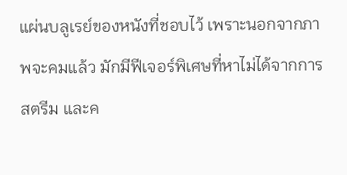แผ่นบลูเรย์ของหนังที่ชอบไว้ เพราะนอกจากภาพจะคมแล้ว มักมีฟีเจอร์พิเศษที่หาไม่ได้จากการสตรีม และค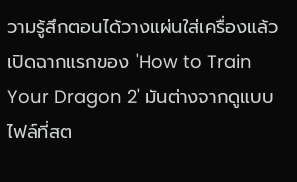วามรู้สึกตอนได้วางแผ่นใส่เครื่องแล้วเปิดฉากแรกของ 'How to Train Your Dragon 2' มันต่างจากดูแบบไฟล์ที่สต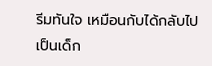รีมทันใจ เหมือนกับได้กลับไปเป็นเด็ก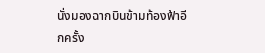นั่งมองฉากบินข้ามท้องฟ้าอีกครั้ง